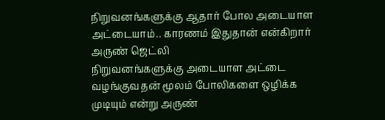நிறுவனங்களுக்கு ஆதார் போல அடையாள அட்டையாம்.. காரணம் இதுதான் என்கிறார் அருண் ஜெட்லி
நிறுவனங்களுக்கு அடையாள அட்டை வழங்குவதன் மூலம் போலிகளை ஒழிக்க முடியும் என்று அருண்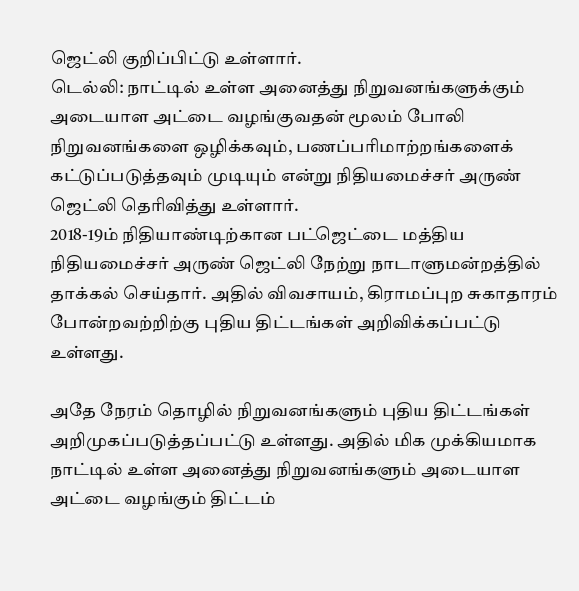ஜெட்லி குறிப்பிட்டு உள்ளார்.
டெல்லி: நாட்டில் உள்ள அனைத்து நிறுவனங்களுக்கும் அடையாள அட்டை வழங்குவதன் மூலம் போலி நிறுவனங்களை ஒழிக்கவும், பணப்பரிமாற்றங்களைக் கட்டுப்படுத்தவும் முடியும் என்று நிதியமைச்சர் அருண் ஜெட்லி தெரிவித்து உள்ளார்.
2018-19ம் நிதியாண்டிற்கான பட்ஜெட்டை மத்திய நிதியமைச்சர் அருண் ஜெட்லி நேற்று நாடாளுமன்றத்தில் தாக்கல் செய்தார். அதில் விவசாயம், கிராமப்புற சுகாதாரம் போன்றவற்றிற்கு புதிய திட்டங்கள் அறிவிக்கப்பட்டு உள்ளது.

அதே நேரம் தொழில் நிறுவனங்களும் புதிய திட்டங்கள் அறிமுகப்படுத்தப்பட்டு உள்ளது. அதில் மிக முக்கியமாக நாட்டில் உள்ள அனைத்து நிறுவனங்களும் அடையாள அட்டை வழங்கும் திட்டம்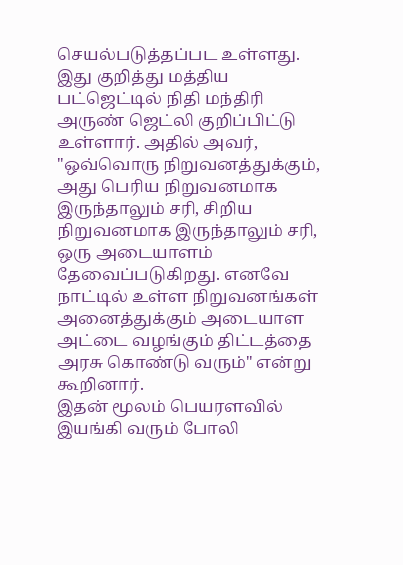செயல்படுத்தப்பட உள்ளது.
இது குறித்து மத்திய பட்ஜெட்டில் நிதி மந்திரி அருண் ஜெட்லி குறிப்பிட்டு உள்ளார். அதில் அவர், "ஒவ்வொரு நிறுவனத்துக்கும், அது பெரிய நிறுவனமாக இருந்தாலும் சரி, சிறிய நிறுவனமாக இருந்தாலும் சரி, ஒரு அடையாளம் தேவைப்படுகிறது. எனவே நாட்டில் உள்ள நிறுவனங்கள் அனைத்துக்கும் அடையாள அட்டை வழங்கும் திட்டத்தை அரசு கொண்டு வரும்" என்று கூறினார்.
இதன் மூலம் பெயரளவில் இயங்கி வரும் போலி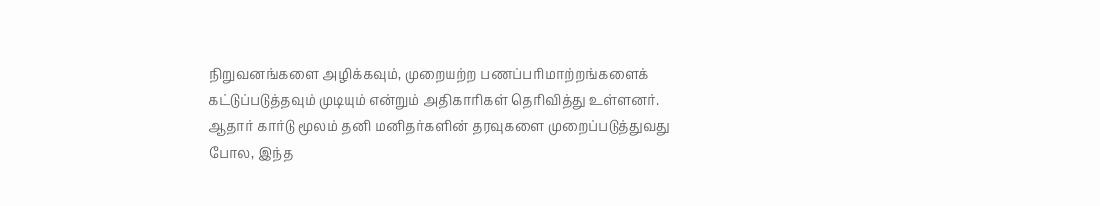நிறுவனங்களை அழிக்கவும், முறையற்ற பணப்பரிமாற்றங்களைக் கட்டுப்படுத்தவும் முடியும் என்றும் அதிகாரிகள் தெரிவித்து உள்ளனர். ஆதார் கார்டு மூலம் தனி மனிதர்களின் தரவுகளை முறைப்படுத்துவது போல, இந்த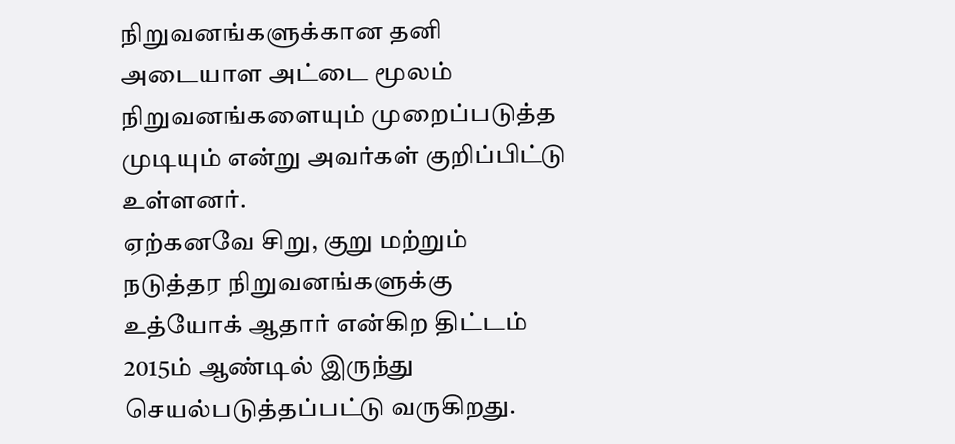நிறுவனங்களுக்கான தனி அடையாள அட்டை மூலம் நிறுவனங்களையும் முறைப்படுத்த முடியும் என்று அவர்கள் குறிப்பிட்டு உள்ளனர்.
ஏற்கனவே சிறு, குறு மற்றும் நடுத்தர நிறுவனங்களுக்கு உத்யோக் ஆதார் என்கிற திட்டம் 2015ம் ஆண்டில் இருந்து செயல்படுத்தப்பட்டு வருகிறது.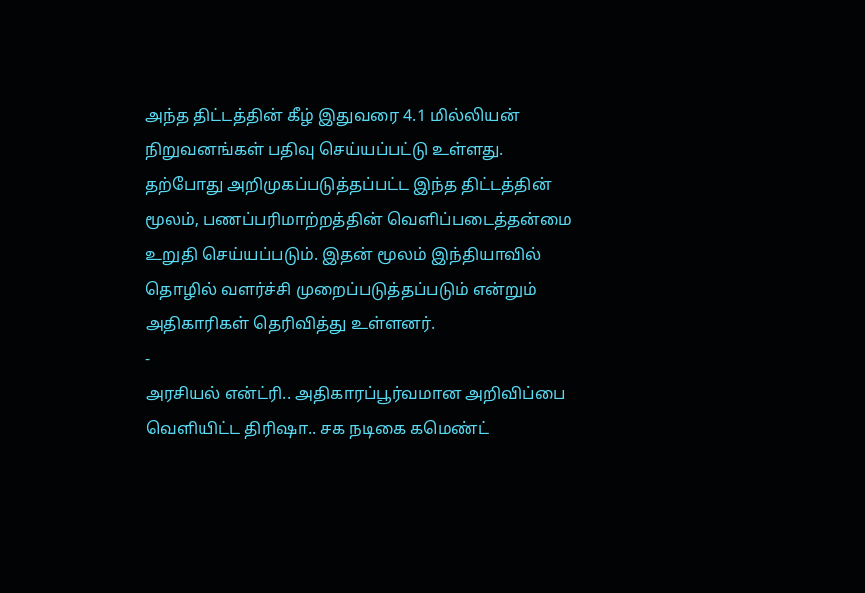அந்த திட்டத்தின் கீழ் இதுவரை 4.1 மில்லியன் நிறுவனங்கள் பதிவு செய்யப்பட்டு உள்ளது.
தற்போது அறிமுகப்படுத்தப்பட்ட இந்த திட்டத்தின் மூலம், பணப்பரிமாற்றத்தின் வெளிப்படைத்தன்மை உறுதி செய்யப்படும். இதன் மூலம் இந்தியாவில் தொழில் வளர்ச்சி முறைப்படுத்தப்படும் என்றும் அதிகாரிகள் தெரிவித்து உள்ளனர்.
-
அரசியல் என்ட்ரி.. அதிகாரப்பூர்வமான அறிவிப்பை வெளியிட்ட திரிஷா.. சக நடிகை கமெண்ட்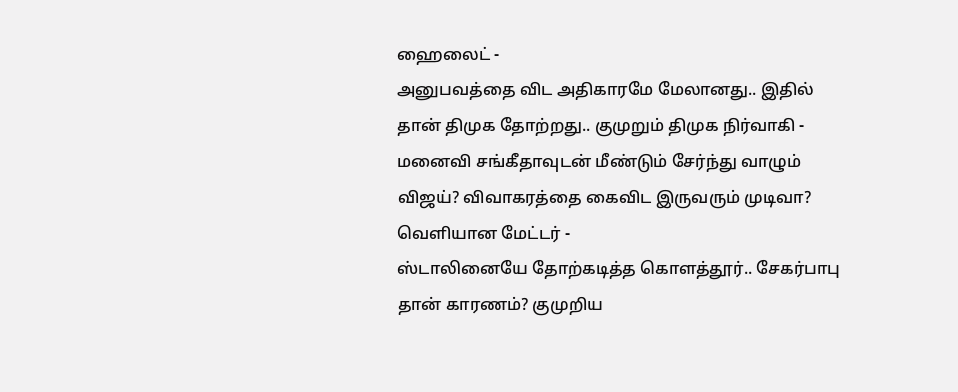ஹைலைட் -
அனுபவத்தை விட அதிகாரமே மேலானது.. இதில் தான் திமுக தோற்றது.. குமுறும் திமுக நிர்வாகி -
மனைவி சங்கீதாவுடன் மீண்டும் சேர்ந்து வாழும் விஜய்? விவாகரத்தை கைவிட இருவரும் முடிவா? வெளியான மேட்டர் -
ஸ்டாலினையே தோற்கடித்த கொளத்தூர்.. சேகர்பாபு தான் காரணம்? குமுறிய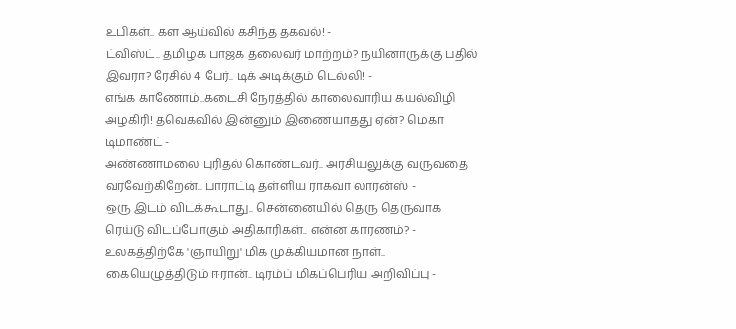உபிகள்.. கள ஆய்வில் கசிந்த தகவல்! -
ட்விஸ்ட்.. தமிழக பாஜக தலைவர் மாற்றம்? நயினாருக்கு பதில் இவரா? ரேசில் 4 பேர்.. டிக் அடிக்கும் டெல்லி! -
எங்க காணோம்..கடைசி நேரத்தில் காலைவாரிய கயல்விழி அழகிரி! தவெகவில் இன்னும் இணையாதது ஏன்? மெகா டிமாண்ட் -
அண்ணாமலை புரிதல் கொண்டவர்.. அரசியலுக்கு வருவதை வரவேற்கிறேன்.. பாராட்டி தள்ளிய ராகவா லாரன்ஸ் -
ஒரு இடம் விடக்கூடாது.. சென்னையில் தெரு தெருவாக ரெய்டு விடப்போகும் அதிகாரிகள்.. என்ன காரணம்? -
உலகத்திற்கே 'ஞாயிறு' மிக முக்கியமான நாள்.. கையெழுத்திடும் ஈரான்.. டிரம்ப் மிகப்பெரிய அறிவிப்பு -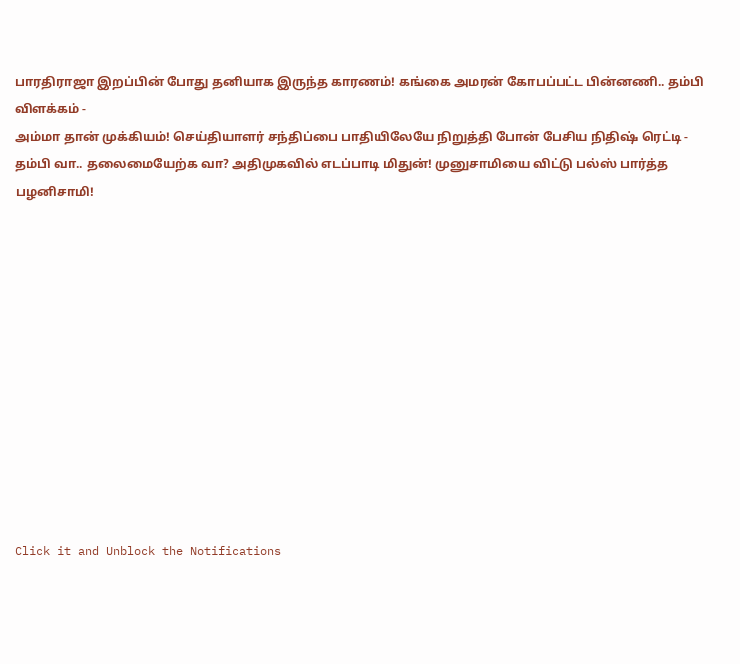பாரதிராஜா இறப்பின் போது தனியாக இருந்த காரணம்! கங்கை அமரன் கோபப்பட்ட பின்னணி.. தம்பி விளக்கம் -
அம்மா தான் முக்கியம்! செய்தியாளர் சந்திப்பை பாதியிலேயே நிறுத்தி போன் பேசிய நிதிஷ் ரெட்டி -
தம்பி வா.. தலைமையேற்க வா? அதிமுகவில் எடப்பாடி மிதுன்! முனுசாமியை விட்டு பல்ஸ் பார்த்த பழனிசாமி!












Click it and Unblock the Notifications